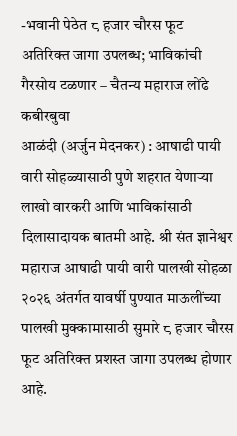-भवानी पेठेत ८ हजार चौरस फूट अतिरिक्त जागा उपलब्ध; भाविकांची गैरसोय टळणार – चैतन्य महाराज लोंढे कबीरबुवा
आळंदी (अर्जुन मेदनकर) : आषाढी पायी वारी सोहळ्यासाठी पुणे शहरात येणाऱ्या लाखो वारकरी आणि भाविकांसाठी दिलासादायक बातमी आहे. श्री संत ज्ञानेश्वर महाराज आषाढी पायी वारी पालखी सोहळा २०२६ अंतर्गत यावर्षी पुण्यात माऊलींच्या पालखी मुक्कामासाठी सुमारे ८ हजार चौरस फूट अतिरिक्त प्रशस्त जागा उपलब्ध होणार आहे.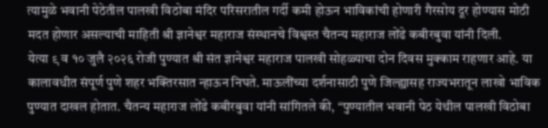त्यामुळे भवानी पेठेतील पालखी विठोबा मंदिर परिसरातील गर्दी कमी होऊन भाविकांची होणारी गैरसोय दूर होण्यास मोठी मदत होणार असल्याची माहिती श्री ज्ञानेश्वर महाराज संस्थानचे विश्वस्त चैतन्य महाराज लोंढे कबीरबुवा यांनी दिली.
येत्या ९ व १० जुलै २०२६ रोजी पुण्यात श्री संत ज्ञानेश्वर महाराज पालखी सोहळ्याचा दोन दिवस मुक्काम राहणार आहे. या कालावधीत संपूर्ण पुणे शहर भक्तिरसात न्हाऊन निघते. माऊलींच्या दर्शनासाठी पुणे जिल्ह्यासह राज्यभरातून लाखो भाविक पुण्यात दाखल होतात. चैतन्य महाराज लोंढे कबीरबुवा यांनी सांगितले की, “पुण्यातील भवानी पेठ येथील पालखी विठोबा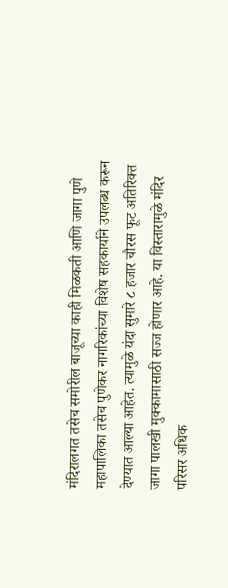मंदिरालगत तसेच समोरील बाजूच्या काही मिळकती आणि जागा पुणे महापालिका तसेच पुणेकर नागरिकांच्या विशेष सहकार्याने उपलब्ध करून देण्यात आल्या आहेत. त्यामुळे यंदा सुमारे ८ हजार चौरस फूट अतिरिक्त जागा पालखी मुक्कामासाठी सज्ज होणार आहे. या विस्तारामुळे मंदिर परिसर अधिक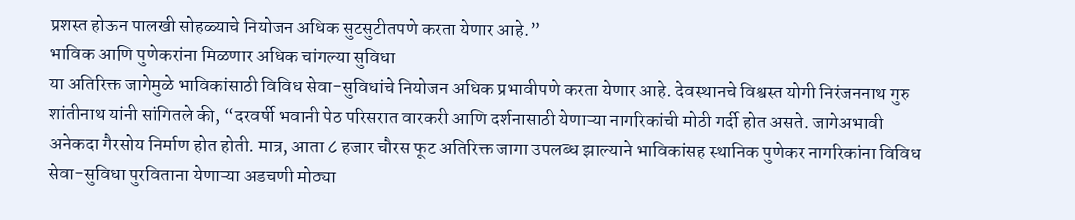प्रशस्त होऊन पालखी सोहळ्याचे नियोजन अधिक सुटसुटीतपणे करता येणार आहे.”
भाविक आणि पुणेकरांना मिळणार अधिक चांगल्या सुविधा
या अतिरिक्त जागेमुळे भाविकांसाठी विविध सेवा-सुविधांचे नियोजन अधिक प्रभावीपणे करता येणार आहे. देवस्थानचे विश्वस्त योगी निरंजननाथ गुरु शांतीनाथ यांनी सांगितले की, “दरवर्षी भवानी पेठ परिसरात वारकरी आणि दर्शनासाठी येणाऱ्या नागरिकांची मोठी गर्दी होत असते. जागेअभावी अनेकदा गैरसोय निर्माण होत होती. मात्र, आता ८ हजार चौरस फूट अतिरिक्त जागा उपलब्ध झाल्याने भाविकांसह स्थानिक पुणेकर नागरिकांना विविध सेवा-सुविधा पुरविताना येणाऱ्या अडचणी मोठ्या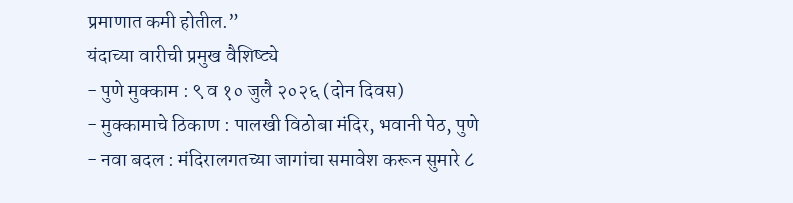प्रमाणात कमी होतील.”
यंदाच्या वारीची प्रमुख वैशिष्ट्ये
- पुणे मुक्काम : ९ व १० जुलै २०२६ (दोन दिवस)
- मुक्कामाचे ठिकाण : पालखी विठोबा मंदिर, भवानी पेठ, पुणे
- नवा बदल : मंदिरालगतच्या जागांचा समावेश करून सुमारे ८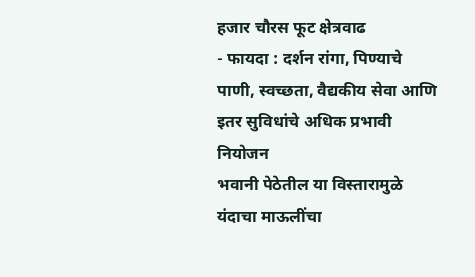हजार चौरस फूट क्षेत्रवाढ
- फायदा : दर्शन रांगा, पिण्याचे पाणी, स्वच्छता, वैद्यकीय सेवा आणि इतर सुविधांचे अधिक प्रभावी नियोजन
भवानी पेठेतील या विस्तारामुळे यंदाचा माऊलींचा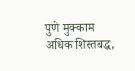पुणे मुक्काम अधिक शिस्तबद्ध,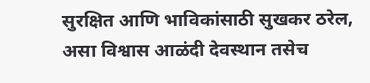सुरक्षित आणि भाविकांसाठी सुखकर ठरेल, असा विश्वास आळंदी देवस्थान तसेच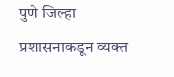पुणे जिल्हा प्रशासनाकडून व्यक्त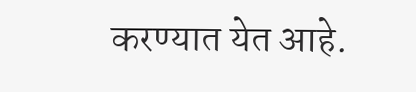करण्यात येत आहे.